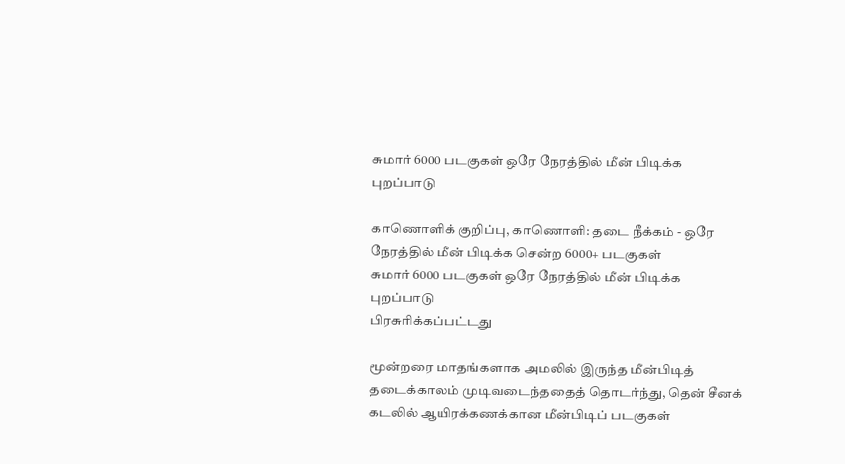சுமார் 6000 படகுகள் ஒரே நேரத்தில் மீன் பிடிக்க புறப்பாடு

காணொளிக் குறிப்பு, காணொளி: தடை நீக்கம் - ஒரே நேரத்தில் மீன் பிடிக்க சென்ற 6000+ படகுகள்
சுமார் 6000 படகுகள் ஒரே நேரத்தில் மீன் பிடிக்க புறப்பாடு
பிரசுரிக்கப்பட்டது

மூன்றரை மாதங்களாக அமலில் இருந்த மீன்பிடித் தடைக்காலம் முடிவடைந்ததைத் தொடர்ந்து, தென் சீனக் கடலில் ஆயிரக்கணக்கான மீன்பிடிப் படகுகள்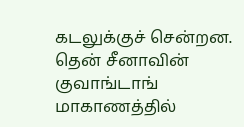கடலுக்குச் சென்றன. தென் சீனாவின் குவாங்டாங் மாகாணத்தில்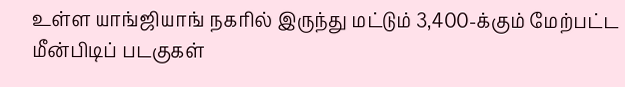உள்ள யாங்ஜியாங் நகரில் இருந்து மட்டும் 3,400-க்கும் மேற்பட்ட மீன்பிடிப் படகுகள்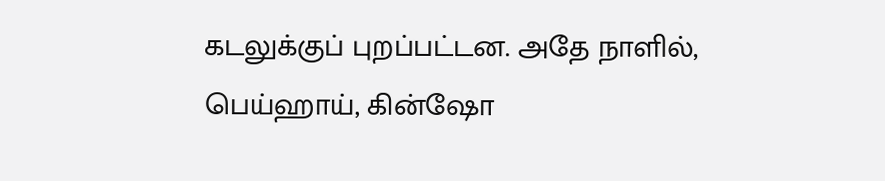கடலுக்குப் புறப்பட்டன. அதே நாளில், பெய்ஹாய், கின்ஷோ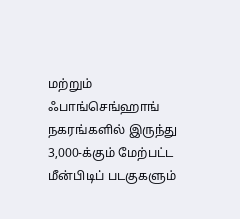மற்றும் ஃபாங்செங்ஹாங் நகரங்களில் இருந்து 3,000-க்கும் மேற்பட்ட மீன்பிடிப் படகுகளும்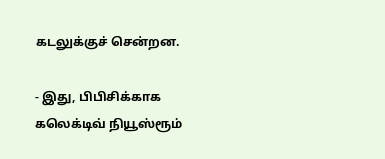கடலுக்குச் சென்றன.

- இது, பிபிசிக்காக கலெக்டிவ் நியூஸ்ரூம்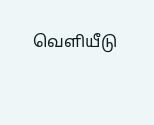வெளியீடு